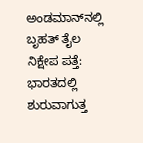ಅಂಡಮಾನ್‌ನಲ್ಲಿ ಬೃಹತ್ ತೈಲ ನಿಕ್ಷೇಪ ಪತ್ತೆ: ಭಾರತದಲ್ಲಿ ಶುರುವಾಗುತ್ತ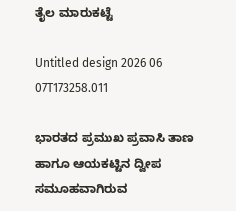ತೈಲ ಮಾರುಕಟ್ಟೆ

Untitled design 2026 06 07T173258.011

ಭಾರತದ ಪ್ರಮುಖ ಪ್ರವಾಸಿ ತಾಣ ಹಾಗೂ ಆಯಕಟ್ಟಿನ ದ್ವೀಪ ಸಮೂಹವಾಗಿರುವ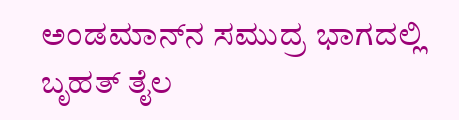ಅಂಡಮಾನ್‌ನ ಸಮುದ್ರ ಭಾಗದಲ್ಲಿ ಬೃಹತ್ ತೈಲ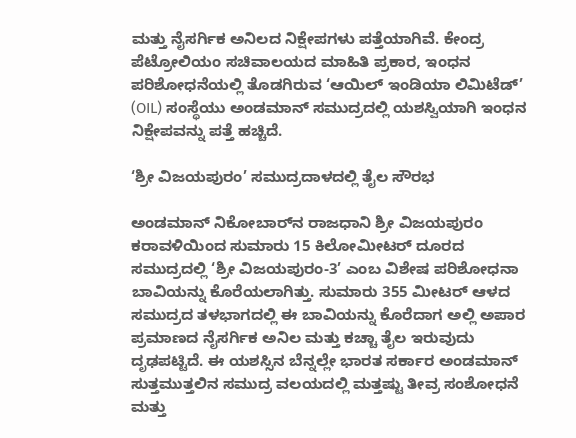ಮತ್ತು ನೈಸರ್ಗಿಕ ಅನಿಲದ ನಿಕ್ಷೇಪಗಳು ಪತ್ತೆಯಾಗಿವೆ. ಕೇಂದ್ರ ಪೆಟ್ರೋಲಿಯಂ ಸಚಿವಾಲಯದ ಮಾಹಿತಿ ಪ್ರಕಾರ, ಇಂಧನ ಪರಿಶೋಧನೆಯಲ್ಲಿ ತೊಡಗಿರುವ ‘ಆಯಿಲ್ ಇಂಡಿಯಾ ಲಿಮಿಟೆಡ್’ (OIL) ಸಂಸ್ಥೆಯು ಅಂಡಮಾನ್ ಸಮುದ್ರದಲ್ಲಿ ಯಶಸ್ವಿಯಾಗಿ ಇಂಧನ ನಿಕ್ಷೇಪವನ್ನು ಪತ್ತೆ ಹಚ್ಚಿದೆ.

‘ಶ್ರೀ ವಿಜಯಪುರಂ’ ಸಮುದ್ರದಾಳದಲ್ಲಿ ತೈಲ ಸೌರಭ

ಅಂಡಮಾನ್ ನಿಕೋಬಾರ್‌ನ ರಾಜಧಾನಿ ಶ್ರೀ ವಿಜಯಪುರಂ ಕರಾವಳಿಯಿಂದ ಸುಮಾರು 15 ಕಿಲೋಮೀಟರ್ ದೂರದ ಸಮುದ್ರದಲ್ಲಿ ‘ಶ್ರೀ ವಿಜಯಪುರಂ-3’ ಎಂಬ ವಿಶೇಷ ಪರಿಶೋಧನಾ ಬಾವಿಯನ್ನು ಕೊರೆಯಲಾಗಿತ್ತು. ಸುಮಾರು 355 ಮೀಟರ್ ಆಳದ ಸಮುದ್ರದ ತಳಭಾಗದಲ್ಲಿ ಈ ಬಾವಿಯನ್ನು ಕೊರೆದಾಗ ಅಲ್ಲಿ ಅಪಾರ ಪ್ರಮಾಣದ ನೈಸರ್ಗಿಕ ಅನಿಲ ಮತ್ತು ಕಚ್ಚಾ ತೈಲ ಇರುವುದು ದೃಢಪಟ್ಟಿದೆ. ಈ ಯಶಸ್ಸಿನ ಬೆನ್ನಲ್ಲೇ ಭಾರತ ಸರ್ಕಾರ ಅಂಡಮಾನ್ ಸುತ್ತಮುತ್ತಲಿನ ಸಮುದ್ರ ವಲಯದಲ್ಲಿ ಮತ್ತಷ್ಟು ತೀವ್ರ ಸಂಶೋಧನೆ ಮತ್ತು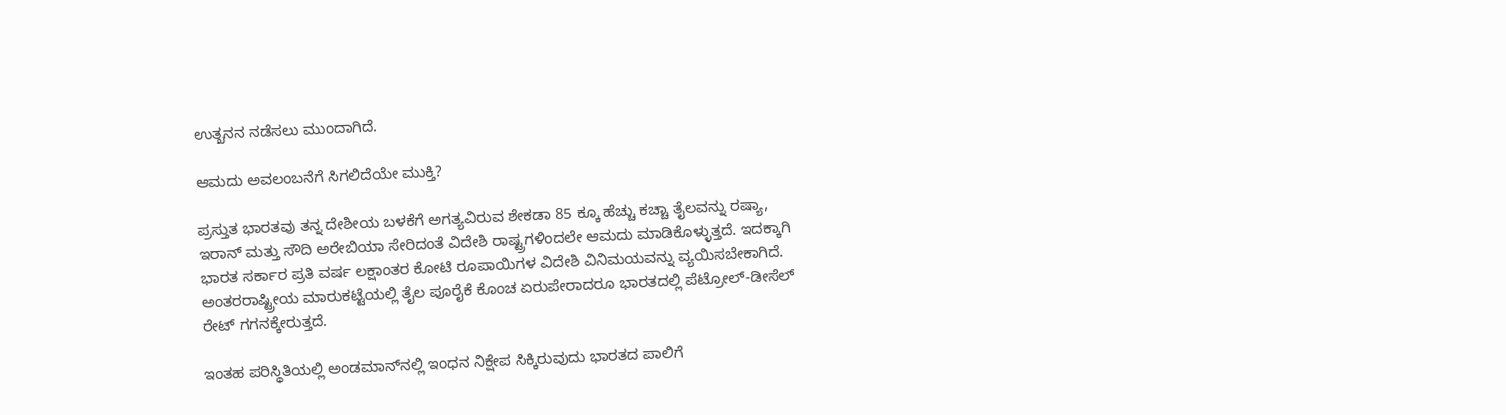ಉತ್ಖನನ ನಡೆಸಲು ಮುಂದಾಗಿದೆ.

ಆಮದು ಅವಲಂಬನೆಗೆ ಸಿಗಲಿದೆಯೇ ಮುಕ್ತಿ?

ಪ್ರಸ್ತುತ ಭಾರತವು ತನ್ನ ದೇಶೀಯ ಬಳಕೆಗೆ ಅಗತ್ಯವಿರುವ ಶೇಕಡಾ 85 ಕ್ಕೂ ಹೆಚ್ಚು ಕಚ್ಚಾ ತೈಲವನ್ನು ರಷ್ಯಾ, ಇರಾನ್ ಮತ್ತು ಸೌದಿ ಅರೇಬಿಯಾ ಸೇರಿದಂತೆ ವಿದೇಶಿ ರಾಷ್ಟ್ರಗಳಿಂದಲೇ ಆಮದು ಮಾಡಿಕೊಳ್ಳುತ್ತದೆ. ಇದಕ್ಕಾಗಿ ಭಾರತ ಸರ್ಕಾರ ಪ್ರತಿ ವರ್ಷ ಲಕ್ಷಾಂತರ ಕೋಟಿ ರೂಪಾಯಿಗಳ ವಿದೇಶಿ ವಿನಿಮಯವನ್ನು ವ್ಯಯಿಸಬೇಕಾಗಿದೆ. ಅಂತರರಾಷ್ಟ್ರೀಯ ಮಾರುಕಟ್ಟೆಯಲ್ಲಿ ತೈಲ ಪೂರೈಕೆ ಕೊಂಚ ಏರುಪೇರಾದರೂ ಭಾರತದಲ್ಲಿ ಪೆಟ್ರೋಲ್-ಡೀಸೆಲ್ ರೇಟ್ ಗಗನಕ್ಕೇರುತ್ತದೆ.

ಇಂತಹ ಪರಿಸ್ಥಿತಿಯಲ್ಲಿ ಅಂಡಮಾನ್‌ನಲ್ಲಿ ಇಂಧನ ನಿಕ್ಷೇಪ ಸಿಕ್ಕಿರುವುದು ಭಾರತದ ಪಾಲಿಗೆ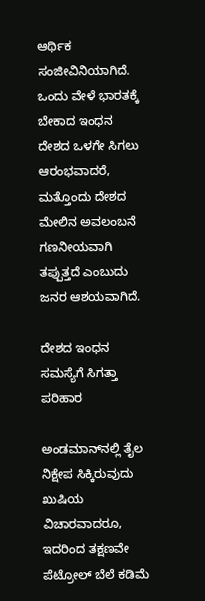ಆರ್ಥಿಕ ಸಂಜೀವಿನಿಯಾಗಿದೆ. ಒಂದು ವೇಳೆ ಭಾರತಕ್ಕೆ ಬೇಕಾದ ಇಂಧನ ದೇಶದ ಒಳಗೇ ಸಿಗಲು ಆರಂಭವಾದರೆ, ಮತ್ತೊಂದು ದೇಶದ ಮೇಲಿನ ಅವಲಂಬನೆ ಗಣನೀಯವಾಗಿ ತಪ್ಪುತ್ತದೆ ಎಂಬುದು ಜನರ ಆಶಯವಾಗಿದೆ.

ದೇಶದ ಇಂಧನ ಸಮಸ್ಯೆಗೆ ಸಿಗತ್ತಾ ಪರಿಹಾರ

ಅಂಡಮಾನ್‌‌ನಲ್ಲಿ ತೈಲ ನಿಕ್ಷೇಪ ಸಿಕ್ಕಿರುವುದು ಖುಷಿಯ ವಿಚಾರವಾದರೂ, ಇದರಿಂದ ತಕ್ಷಣವೇ ಪೆಟ್ರೋಲ್ ಬೆಲೆ ಕಡಿಮೆ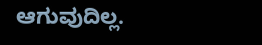ಆಗುವುದಿಲ್ಲ.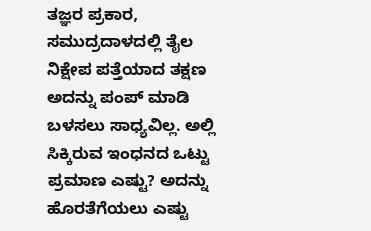ತಜ್ಞರ ಪ್ರಕಾರ, ಸಮುದ್ರದಾಳದಲ್ಲಿ ತೈಲ ನಿಕ್ಷೇಪ ಪತ್ತೆಯಾದ ತಕ್ಷಣ ಅದನ್ನು ಪಂಪ್ ಮಾಡಿ ಬಳಸಲು ಸಾಧ್ಯವಿಲ್ಲ. ಅಲ್ಲಿ ಸಿಕ್ಕಿರುವ ಇಂಧನದ ಒಟ್ಟು ಪ್ರಮಾಣ ಎಷ್ಟು? ಅದನ್ನು ಹೊರತೆಗೆಯಲು ಎಷ್ಟು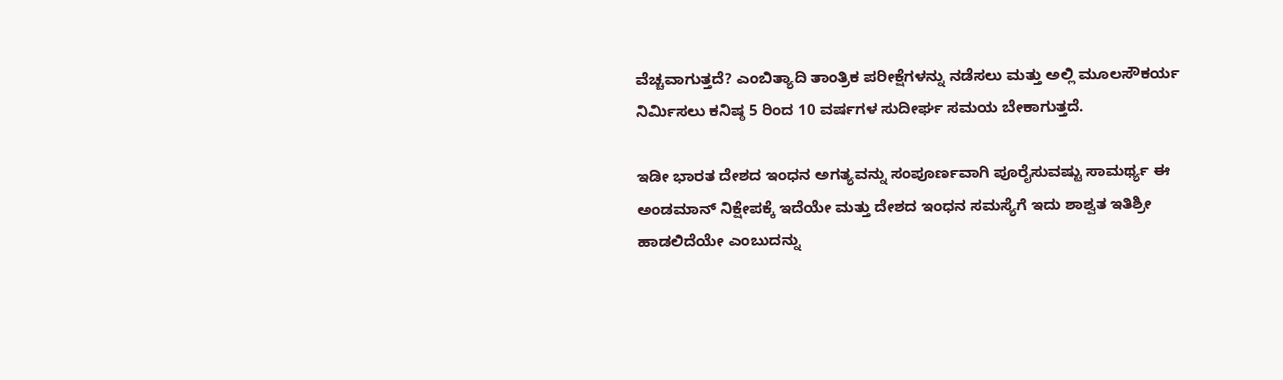ವೆಚ್ಚವಾಗುತ್ತದೆ? ಎಂಬಿತ್ಯಾದಿ ತಾಂತ್ರಿಕ ಪರೀಕ್ಷೆಗಳನ್ನು ನಡೆಸಲು ಮತ್ತು ಅಲ್ಲಿ ಮೂಲಸೌಕರ್ಯ ನಿರ್ಮಿಸಲು ಕನಿಷ್ಠ 5 ರಿಂದ 10 ವರ್ಷಗಳ ಸುದೀರ್ಘ ಸಮಯ ಬೇಕಾಗುತ್ತದೆ.

ಇಡೀ ಭಾರತ ದೇಶದ ಇಂಧನ ಅಗತ್ಯವನ್ನು ಸಂಪೂರ್ಣವಾಗಿ ಪೂರೈಸುವಷ್ಟು ಸಾಮರ್ಥ್ಯ ಈ ಅಂಡಮಾನ್ ನಿಕ್ಷೇಪಕ್ಕೆ ಇದೆಯೇ ಮತ್ತು ದೇಶದ ಇಂಧನ ಸಮಸ್ಯೆಗೆ ಇದು ಶಾಶ್ವತ ಇತಿಶ್ರೀ ಹಾಡಲಿದೆಯೇ ಎಂಬುದನ್ನು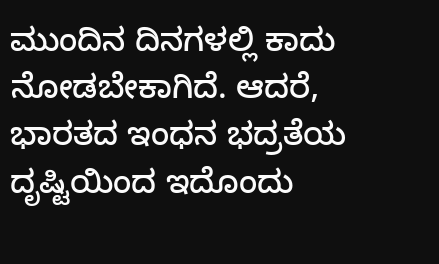ಮುಂದಿನ ದಿನಗಳಲ್ಲಿ ಕಾದು ನೋಡಬೇಕಾಗಿದೆ. ಆದರೆ, ಭಾರತದ ಇಂಧನ ಭದ್ರತೆಯ ದೃಷ್ಟಿಯಿಂದ ಇದೊಂದು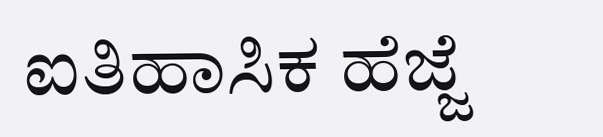ಐತಿಹಾಸಿಕ ಹೆಜ್ಜೆ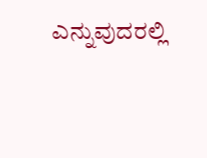ಎನ್ನುವುದರಲ್ಲಿ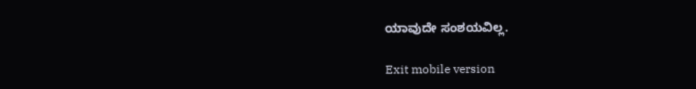ಯಾವುದೇ ಸಂಶಯವಿಲ್ಲ.

Exit mobile version